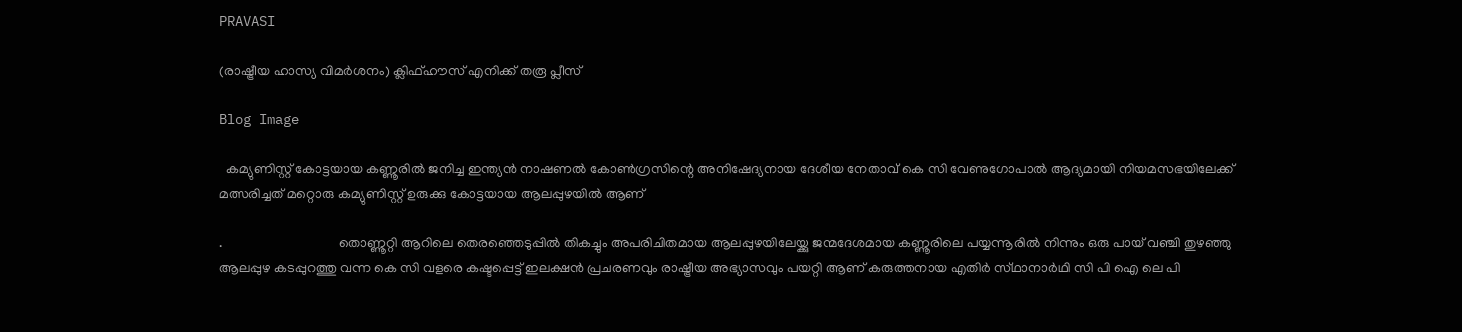PRAVASI

(രാഷ്ട്രീയ ഹാസ്യ വിമർശനം) ക്ലിഫ്ഹൗസ് എനിക്ക് തരൂ പ്ലീസ്

Blog Image

  കമ്യുണിസ്റ്റ് കോട്ടയായ കണ്ണൂരിൽ ജനിച്ച ഇന്ത്യൻ നാഷണൽ കോൺഗ്രസിന്റെ അനിഷേദ്യനായ ദേശീയ നേതാവ് കെ സി വേണുഗോപാൽ ആദ്യമായി നിയമസഭയിലേക്ക് മത്സരിച്ചത് മറ്റൊരു കമ്യുണിസ്റ്റ് ഉരുക്കു കോട്ടയായ ആലപ്പുഴയിൽ ആണ്‌

.                                  തൊണ്ണൂറ്റി ആറിലെ തെരഞ്ഞെടുപ്പിൽ തികച്ചും അപരിചിതമായ ആലപ്പുഴയിലേയ്ക്കു ജന്മദേശമായ കണ്ണൂരിലെ പയ്യന്നൂരിൽ നിന്നും ഒരു പായ് വഞ്ചി തുഴഞ്ഞു ആലപ്പുഴ കടപ്പുറത്തു വന്ന കെ സി വളരെ കഷ്ടപ്പെട്ട് ഇലക്ഷൻ പ്രചരണവും രാഷ്ട്രീയ അഭ്യാസവും പയറ്റി ആണ്‌ കരുത്തനായ എതിർ സ്‌ഥാനാർഥി സി പി ഐ ലെ പി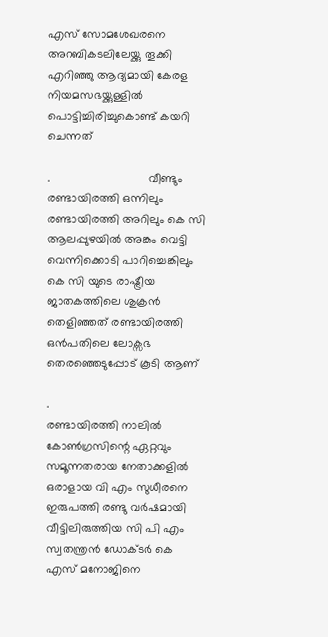എസ് സോമശേഖരനെ അറബികടലിലേയ്ക്കു തൂക്കി എറിഞ്ഞു ആദ്യമായി കേരള നിയമസഭയ്ക്കുള്ളിൽ പൊട്ടിച്ചിരിച്ചുകൊണ്ട് കയറി ചെന്നത്

.                              വീണ്ടും രണ്ടായിരത്തി ഒന്നിലും രണ്ടായിരത്തി അറിലും കെ സി ആലപ്പുഴയിൽ അങ്കം വെട്ടി വെന്നിക്കൊടി പാറിച്ചെങ്കിലും കെ സി യുടെ രാഷ്ട്രീയ ജാതകത്തിലെ ശുക്രൻ തെളിഞ്ഞത് രണ്ടായിരത്തി ഒൻപതിലെ ലോക്സഭ തെരഞ്ഞെടുപ്പോട് കൂടി ആണ്‌

.                             രണ്ടായിരത്തി നാലിൽ കോൺഗ്രസിന്റെ ഏറ്റവും സമൂന്നതരായ നേതാക്കളിൽ ഒരാളായ വി എം സുധീരനെ ഇരുപത്തി രണ്ടു വർഷമായി വീട്ടിലിരുത്തിയ സി പി എം സ്വതന്ത്രൻ ഡോക്ടർ കെ എസ് മനോജിനെ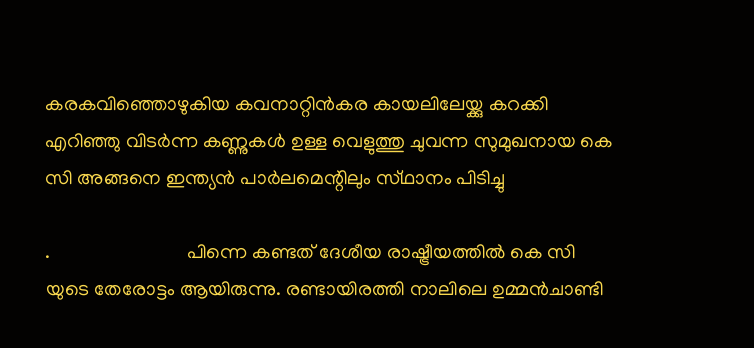കരകവിഞ്ഞൊഴുകിയ കവനാറ്റിൻകര കായലിലേയ്ക്കു കറക്കി എറിഞ്ഞു വിടർന്ന കണ്ണുകൾ ഉള്ള വെളുത്തു ചുവന്ന സുമുഖനായ കെ സി അങ്ങനെ ഇന്ത്യൻ പാർലമെന്റിലും സ്‌ഥാനം പിടിച്ചു

.                            പിന്നെ കണ്ടത് ദേശീയ രാഷ്ട്രീയത്തിൽ കെ സി യുടെ തേരോട്ടം ആയിരുന്നു. രണ്ടായിരത്തി നാലിലെ ഉമ്മൻചാണ്ടി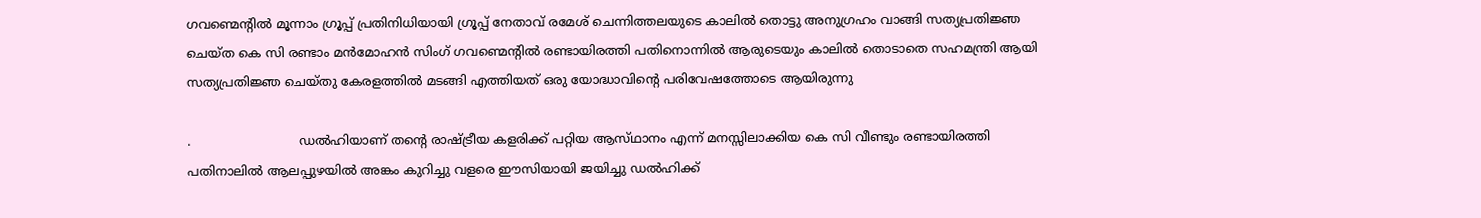ഗവണ്മെന്റിൽ മൂന്നാം ഗ്രൂപ്പ്‌ പ്രതിനിധിയായി ഗ്രൂപ്പ്‌ നേതാവ് രമേശ്‌ ചെന്നിത്തലയുടെ കാലിൽ തൊട്ടു അനുഗ്രഹം വാങ്ങി സത്യപ്രതിജ്ഞ ചെയ്ത കെ സി രണ്ടാം മൻമോഹൻ സിംഗ് ഗവണ്മെന്റിൽ രണ്ടായിരത്തി പതിനൊന്നിൽ ആരുടെയും കാലിൽ തൊടാതെ സഹമന്ത്രി ആയി സത്യപ്രതിജ്ഞ ചെയ്തു കേരളത്തിൽ മടങ്ങി എത്തിയത് ഒരു യോദ്ധാവിന്റെ പരിവേഷത്തോടെ ആയിരുന്നു

.                           ഡൽഹിയാണ് തന്റെ രാഷ്ട്രീയ കളരിക്ക് പറ്റിയ ആസ്‌ഥാനം എന്ന് മനസ്സിലാക്കിയ കെ സി വീണ്ടും രണ്ടായിരത്തി പതിനാലിൽ ആലപ്പുഴയിൽ അങ്കം കുറിച്ചു വളരെ ഈസിയായി ജയിച്ചു ഡൽഹിക്ക്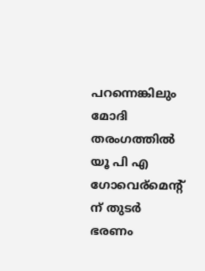പറന്നെങ്കിലും മോദി തരംഗത്തിൽ യൂ പി എ ഗോവെര്മെന്റ് ന് തുടർ ഭരണം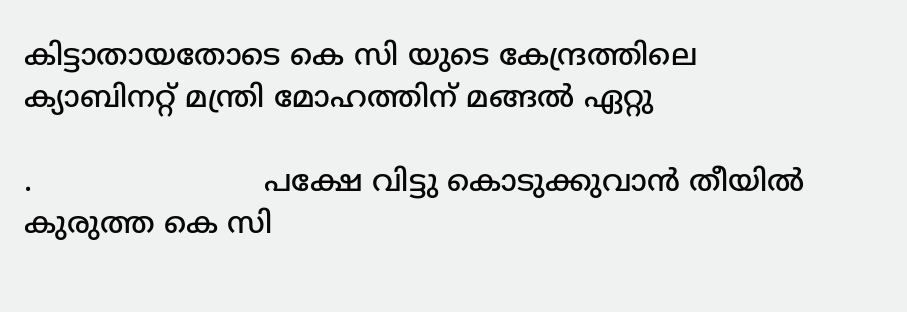കിട്ടാതായതോടെ കെ സി യുടെ കേന്ദ്രത്തിലെ ക്യാബിനറ്റ് മന്ത്രി മോഹത്തിന് മങ്ങൽ ഏറ്റു

.                         പക്ഷേ വിട്ടു കൊടുക്കുവാൻ തീയിൽ കുരുത്ത കെ സി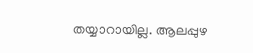തയ്യാറായില്ല. ആലപ്പുഴ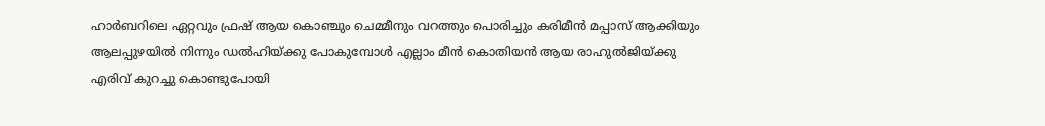ഹാർബറിലെ ഏറ്റവും ഫ്രഷ് ആയ കൊഞ്ചും ചെമ്മീനും വറത്തും പൊരിച്ചും കരിമീൻ മപ്പാസ് ആക്കിയും ആലപ്പുഴയിൽ നിന്നും ഡൽഹിയ്ക്കു പോകുമ്പോൾ എല്ലാം മീൻ കൊതിയൻ ആയ രാഹുൽജിയ്ക്കു എരിവ് കുറച്ചു കൊണ്ടുപോയി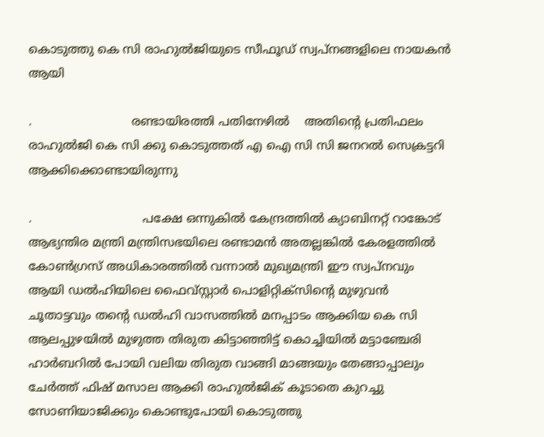കൊടുത്തു കെ സി രാഹുൽജിയുടെ സീഫൂഡ് സ്വപ്നങ്ങളിലെ നായകൻ ആയി

.                           രണ്ടായിരത്തി പതിനേഴിൽ    അതിന്റെ പ്രതിഫലം രാഹുൽജി കെ സി ക്കു കൊടുത്തത് എ ഐ സി സി ജനറൽ സെക്രട്ടറി ആക്കിക്കൊണ്ടായിരുന്നു

.                              പക്ഷേ ഒന്നുകിൽ കേന്ദ്രത്തിൽ ക്യാബിനറ്റ് റാങ്കോട് ആഭ്യന്തിര മന്ത്രി മന്ത്രിസഭയിലെ രണ്ടാമൻ അതല്ലങ്കിൽ കേരളത്തിൽ കോൺഗ്രസ്‌ അധികാരത്തിൽ വന്നാൽ മുഖ്യമന്ത്രി ഈ സ്വപ്നവും ആയി ഡൽഹിയിലെ ഫൈവ്സ്റ്റാർ പൊളിറ്റിക്സിന്റെ മുഴുവൻ ചൂതാട്ടവും തന്റെ ഡൽഹി വാസത്തിൽ മനപ്പാടം ആക്കിയ കെ സി ആലപ്പുഴയിൽ മുഴുത്ത തിരുത കിട്ടാഞ്ഞിട്ട് കൊച്ചിയിൽ മട്ടാഞ്ചേരി ഹാർബറിൽ പോയി വലിയ തിരുത വാങ്ങി മാങ്ങയും തേങ്ങാപ്പാലും ചേർത്ത് ഫിഷ് മസാല ആക്കി രാഹുൽജിക് കൂടാതെ കുറച്ചു സോണിയാജിക്കും കൊണ്ടുപോയി കൊടുത്തു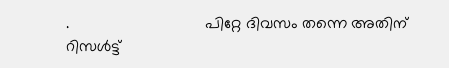.                               പിറ്റേ ദിവസം തന്നെ അതിന് റിസൾട്ട്‌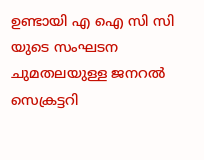ഉണ്ടായി എ ഐ സി സി യുടെ സംഘടന ചുമതലയുള്ള ജനറൽ സെക്രട്ടറി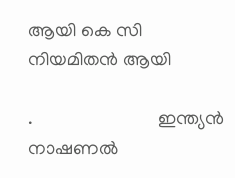ആയി കെ സി നിയമിതൻ ആയി

.                           ഇന്ത്യൻ നാഷണൽ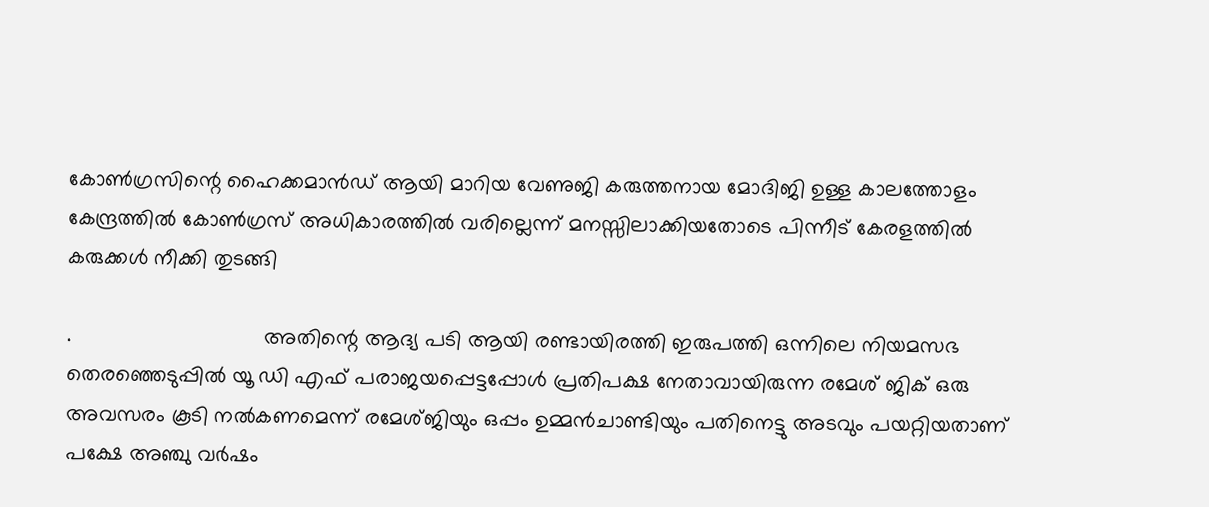കോൺഗ്രസിന്റെ ഹൈക്കമാൻഡ് ആയി മാറിയ വേണുജി കരുത്തനായ മോദിജി ഉള്ള കാലത്തോളം കേന്ദ്രത്തിൽ കോൺഗ്രസ്‌ അധികാരത്തിൽ വരില്ലെന്ന് മനസ്സിലാക്കിയതോടെ പിന്നീട് കേരളത്തിൽ കരുക്കൾ നീക്കി തുടങ്ങി

.                                അതിന്റെ ആദ്യ പടി ആയി രണ്ടായിരത്തി ഇരുപത്തി ഒന്നിലെ നിയമസഭ തെരഞ്ഞെടുപ്പിൽ യൂ ഡി എഫ് പരാജയപ്പെട്ടപ്പോൾ പ്രതിപക്ഷ നേതാവായിരുന്ന രമേശ്‌ ജിക് ഒരു അവസരം കൂടി നൽകണമെന്ന് രമേശ്‌ജിയും ഒപ്പം ഉമ്മൻചാണ്ടിയും പതിനെട്ടു അടവും പയറ്റിയതാണ് പക്ഷേ അഞ്ചു വർഷം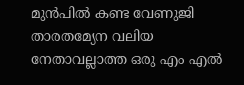മുൻപിൽ കണ്ട വേണുജി താരതമ്യേന വലിയ നേതാവല്ലാത്ത ഒരു എം എൽ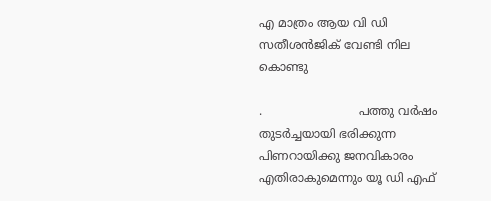എ മാത്രം ആയ വി ഡി സതീശൻജിക് വേണ്ടി നില കൊണ്ടു

.                          പത്തു വർഷം തുടർച്ചയായി ഭരിക്കുന്ന പിണറായിക്കു ജനവികാരം എതിരാകുമെന്നും യൂ ഡി എഫ്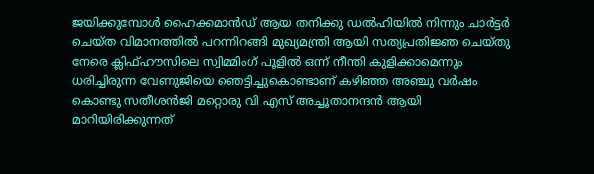ജയിക്കുമ്പോൾ ഹൈക്കമാൻഡ് ആയ തനിക്കു ഡൽഹിയിൽ നിന്നും ചാർട്ടർ ചെയ്ത വിമാനത്തിൽ പറന്നിറങ്ങി മുഖ്യമന്ത്രി ആയി സത്യപ്രതിജ്ഞ ചെയ്തു നേരെ ക്ലിഫ്ഹൗസിലെ സ്വിമ്മിംഗ് പൂളിൽ ഒന്ന് നീന്തി കുളിക്കാമെന്നും ധരിച്ചിരുന്ന വേണുജിയെ ഞെട്ടിച്ചുകൊണ്ടാണ് കഴിഞ്ഞ അഞ്ചു വർഷം കൊണ്ടു സതീശൻജി മറ്റൊരു വി എസ് അച്ചൂതാനന്ദൻ ആയി മാറിയിരിക്കുന്നത്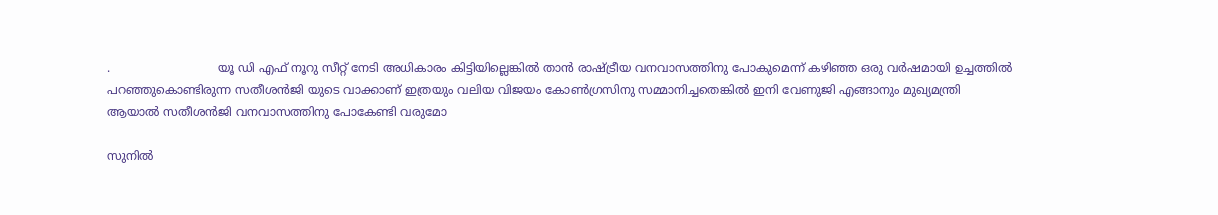.                             യൂ ഡി എഫ് നൂറു സീറ്റ് നേടി അധികാരം കിട്ടിയില്ലെങ്കിൽ താൻ രാഷ്ട്രീയ വനവാസത്തിനു പോകുമെന്ന് കഴിഞ്ഞ ഒരു വർഷമായി ഉച്ചത്തിൽ പറഞ്ഞുകൊണ്ടിരുന്ന സതീശൻജി യുടെ വാക്കാണ് ഇത്രയും വലിയ വിജയം കോൺഗ്രസിനു സമ്മാനിച്ചതെങ്കിൽ ഇനി വേണുജി എങ്ങാനും മുഖ്യമന്ത്രി ആയാൽ സതീശൻജി വനവാസത്തിനു പോകേണ്ടി വരുമോ

സുനിൽ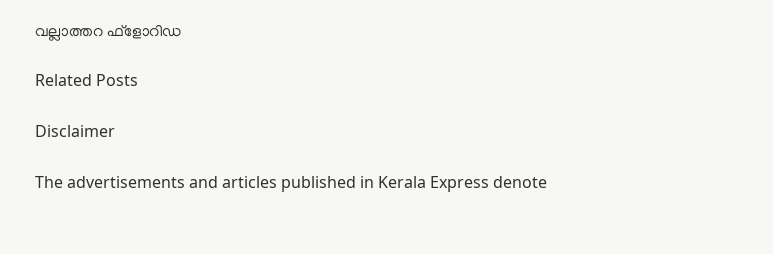വല്ലാത്തറ ഫ്‌ളോറിഡ

Related Posts

Disclaimer

The advertisements and articles published in Kerala Express denote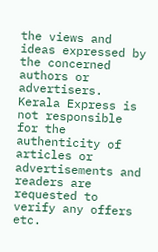the views and ideas expressed by the concerned authors or advertisers. Kerala Express is not responsible for the authenticity of articles or advertisements and readers are requested to verify any offers etc.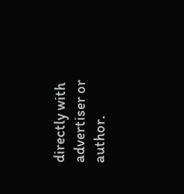directly with advertiser or author.